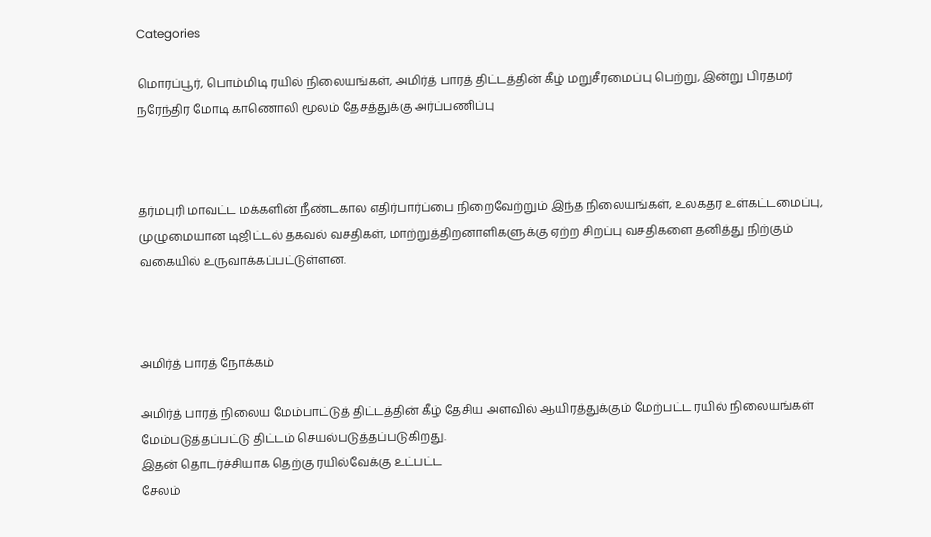Categories

மொரப்பூர், பொம்மிடி ரயில் நிலையங்கள், அமிர்த் பாரத் திட்டத்தின் கீழ் மறுசீரமைப்பு பெற்று, இன்று பிரதமர் நரேந்திர மோடி காணொலி மூலம் தேசத்துக்கு அர்ப்பணிப்பு



தர்மபுரி மாவட்ட மக்களின் நீண்டகால எதிர்பார்ப்பை நிறைவேற்றும் இந்த நிலையங்கள், உலகதர உள்கட்டமைப்பு, முழுமையான டிஜிட்டல் தகவல் வசதிகள், மாற்றுத்திறனாளிகளுக்கு ஏற்ற சிறப்பு வசதிகளை தனித்து நிற்கும் வகையில் உருவாக்கப்பட்டுள்ளன.



அமிர்த் பாரத் நோக்கம்

அமிர்த் பாரத் நிலைய மேம்பாட்டுத் திட்டத்தின் கீழ் தேசிய அளவில் ஆயிரத்துக்கும் மேற்பட்ட ரயில் நிலையங்கள் மேம்படுத்தப்பட்டு திட்டம் செயல்படுத்தப்படுகிறது.
இதன் தொடர்ச்சியாக தெற்கு ரயில்வேக்கு உட்பட்ட
சேலம்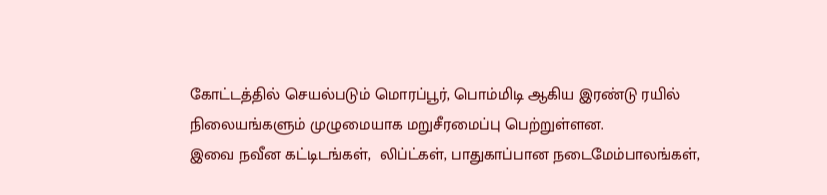கோட்டத்தில் செயல்படும் மொரப்பூர், பொம்மிடி ஆகிய இரண்டு ரயில் நிலையங்களும் முழுமையாக மறுசீரமைப்பு பெற்றுள்ளன.
இவை நவீன கட்டிடங்கள்,  லிப்ட்கள், பாதுகாப்பான நடைமேம்பாலங்கள்,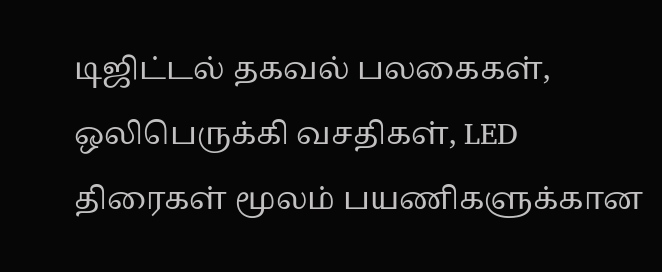டிஜிட்டல் தகவல் பலகைகள், ஒலிபெருக்கி வசதிகள், LED திரைகள் மூலம் பயணிகளுக்கான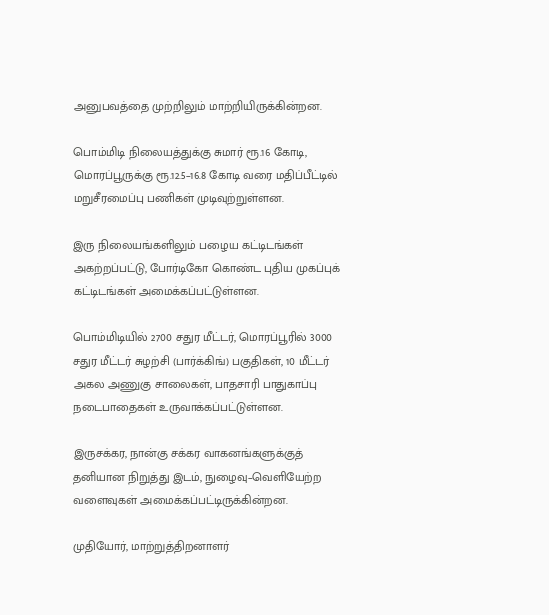அனுபவத்தை முற்றிலும் மாற்றியிருக்கின்றன.

பொம்மிடி நிலையத்துக்கு சுமார் ரூ.16 கோடி, மொரப்பூருக்கு ரூ.12.5–16.8 கோடி வரை மதிப்பீட்டில் மறுசீரமைப்பு பணிகள் முடிவுற்றுள்ளன.

இரு நிலையங்களிலும் பழைய கட்டிடங்கள் அகற்றப்பட்டு, போர்டிகோ கொண்ட புதிய முகப்புக் கட்டிடங்கள் அமைக்கப்பட்டுள்ளன.

பொம்மிடியில் 2700 சதுர மீட்டர், மொரப்பூரில் 3000 சதுர மீட்டர் சுழற்சி (பார்க்கிங்) பகுதிகள், 10 மீட்டர் அகல அணுகு சாலைகள், பாதசாரி பாதுகாப்பு நடைபாதைகள் உருவாக்கப்பட்டுள்ளன.

இருசக்கர, நான்கு சக்கர வாகனங்களுக்குத் தனியான நிறுத்து இடம், நுழைவு–வெளியேற்ற வளைவுகள் அமைக்கப்பட்டிருக்கின்றன.

முதியோர், மாற்றுத்திறனாளர்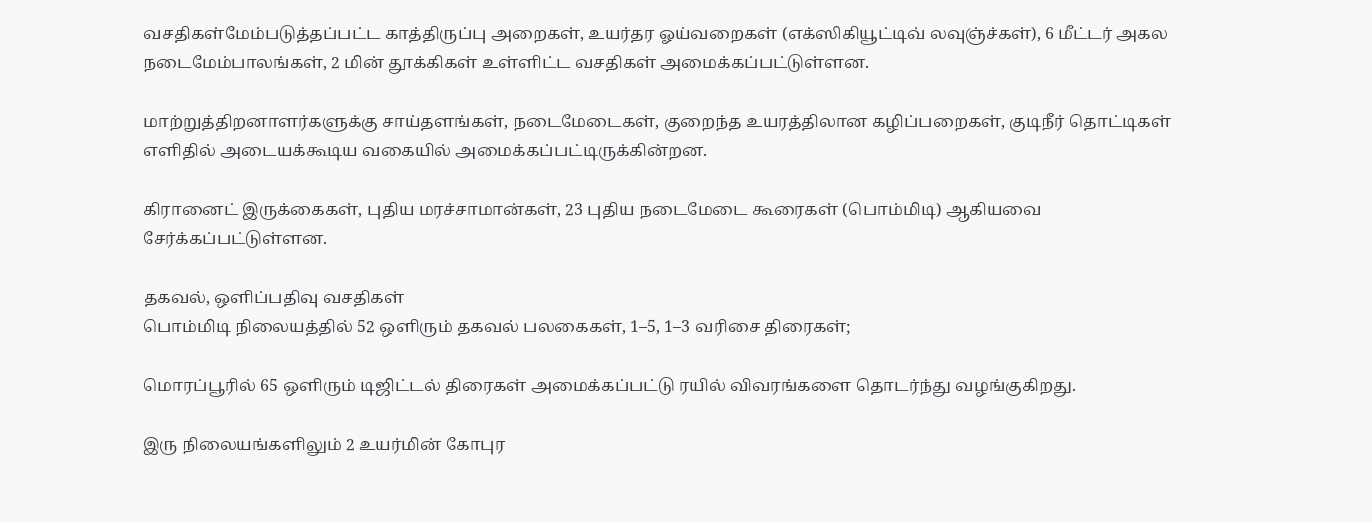வசதிகள்மேம்படுத்தப்பட்ட காத்திருப்பு அறைகள், உயர்தர ஓய்வறைகள் (எக்ஸிகியூட்டிவ் லவுஞ்ச்கள்), 6 மீட்டர் அகல நடைமேம்பாலங்கள், 2 மின் தூக்கிகள் உள்ளிட்ட வசதிகள் அமைக்கப்பட்டுள்ளன.

மாற்றுத்திறனாளர்களுக்கு சாய்தளங்கள், நடைமேடைகள், குறைந்த உயரத்திலான கழிப்பறைகள், குடிநீர் தொட்டிகள் எளிதில் அடையக்கூடிய வகையில் அமைக்கப்பட்டிருக்கின்றன.

கிரானைட் இருக்கைகள், புதிய மரச்சாமான்கள், 23 புதிய நடைமேடை கூரைகள் (பொம்மிடி) ஆகியவை சேர்க்கப்பட்டுள்ளன.

தகவல், ஒளிப்பதிவு வசதிகள்
பொம்மிடி நிலையத்தில் 52 ஒளிரும் தகவல் பலகைகள், 1–5, 1–3 வரிசை திரைகள்;

மொரப்பூரில் 65 ஒளிரும் டிஜிட்டல் திரைகள் அமைக்கப்பட்டு ரயில் விவரங்களை தொடர்ந்து வழங்குகிறது.

இரு நிலையங்களிலும் 2 உயர்மின் கோபுர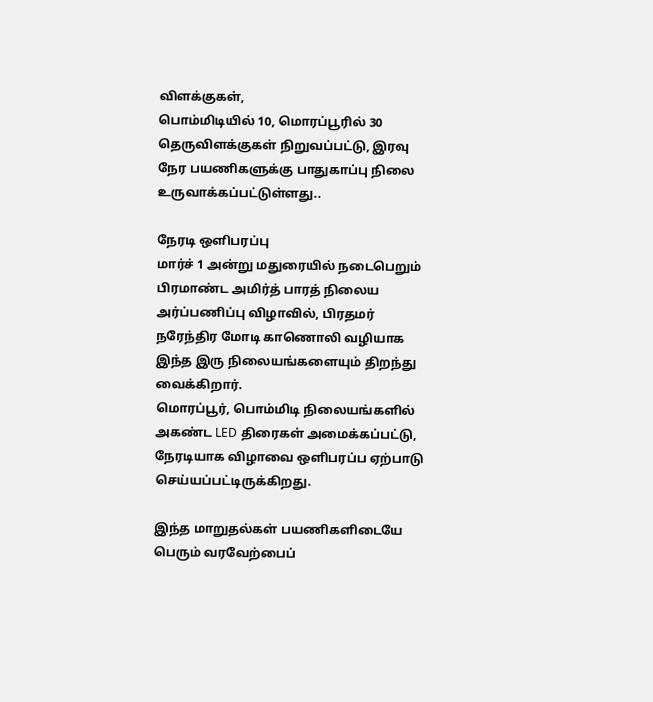விளக்குகள்,
பொம்மிடியில் 10, மொரப்பூரில் 30 தெருவிளக்குகள் நிறுவப்பட்டு, இரவு நேர பயணிகளுக்கு பாதுகாப்பு நிலை உருவாக்கப்பட்டுள்ளது..

நேரடி ஒளிபரப்பு
மார்ச் 1 அன்று மதுரையில் நடைபெறும் பிரமாண்ட அமிர்த் பாரத் நிலைய அர்ப்பணிப்பு விழாவில், பிரதமர் நரேந்திர மோடி காணொலி வழியாக இந்த இரு நிலையங்களையும் திறந்து வைக்கிறார்.
மொரப்பூர், பொம்மிடி நிலையங்களில் அகண்ட LED திரைகள் அமைக்கப்பட்டு, நேரடியாக விழாவை ஒளிபரப்ப ஏற்பாடு செய்யப்பட்டிருக்கிறது.

இந்த மாறுதல்கள் பயணிகளிடையே பெரும் வரவேற்பைப்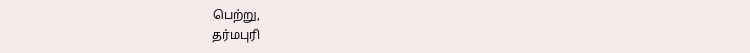பெற்று,
தர்மபுரி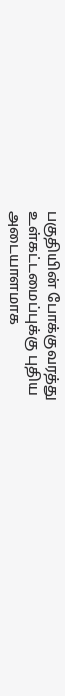பகுதியின் போக்குவரத்து உள்கட்டமைப்புக்கு புதிய அடையாளமாக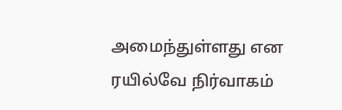அமைந்துள்ளது என ரயில்வே நிர்வாகம்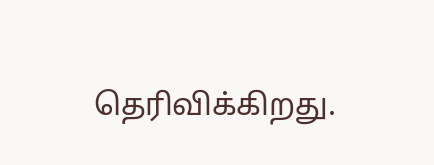தெரிவிக்கிறது.